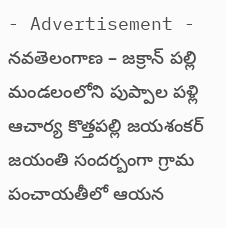- Advertisement -
నవతెలంగాణ – జక్రాన్ పల్లి
మండలంలోని పుప్పాల పళ్లి ఆచార్య కొత్తపల్లి జయశంకర్ జయంతి సందర్బంగా గ్రామ పంచాయతీలో ఆయన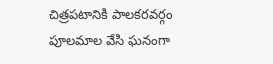చిత్రపటానికి పాలకరవర్గం పూలమాల వేసి ఘనంగా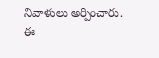నివాళులు అర్పించారు. ఈ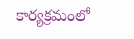కార్యక్రమంలో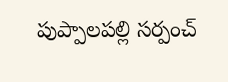పుప్పాలపల్లి సర్పంచ్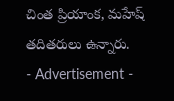చింత ప్రియాంక, మహేష్ తదితరులు ఉన్నారు.
- Advertisement -